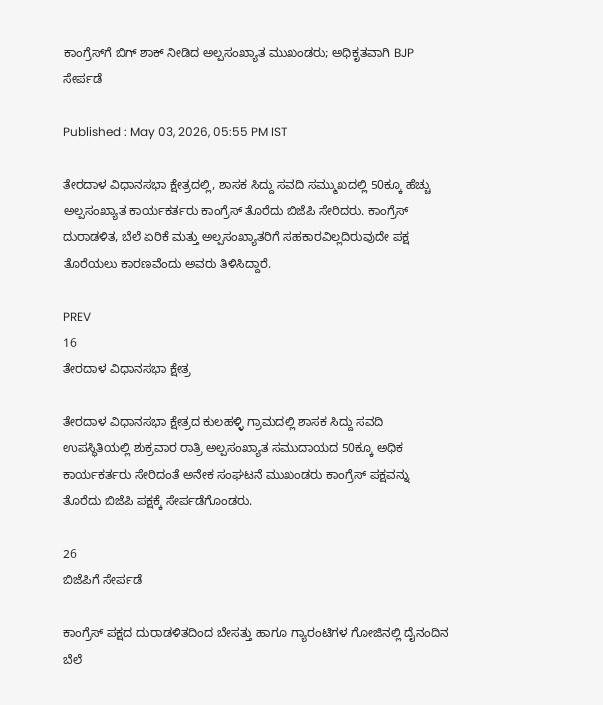ಕಾಂಗ್ರೆಸ್‌ಗೆ ಬಿಗ್ ಶಾಕ್ ನೀಡಿದ ಅಲ್ಪಸಂಖ್ಯಾತ ಮುಖಂಡರು; ಅಧಿಕೃತವಾಗಿ BJP ಸೇರ್ಪಡೆ

Published : May 03, 2026, 05:55 PM IST

ತೇರದಾಳ ವಿಧಾನಸಭಾ ಕ್ಷೇತ್ರದಲ್ಲಿ, ಶಾಸಕ ಸಿದ್ದು ಸವದಿ ಸಮ್ಮುಖದಲ್ಲಿ 50ಕ್ಕೂ ಹೆಚ್ಚು ಅಲ್ಪಸಂಖ್ಯಾತ ಕಾರ್ಯಕರ್ತರು ಕಾಂಗ್ರೆಸ್ ತೊರೆದು ಬಿಜೆಪಿ ಸೇರಿದರು. ಕಾಂಗ್ರೆಸ್ ದುರಾಡಳಿತ, ಬೆಲೆ ಏರಿಕೆ ಮತ್ತು ಅಲ್ಪಸಂಖ್ಯಾತರಿಗೆ ಸಹಕಾರವಿಲ್ಲದಿರುವುದೇ ಪಕ್ಷ ತೊರೆಯಲು ಕಾರಣವೆಂದು ಅವರು ತಿಳಿಸಿದ್ದಾರೆ.

PREV
16
ತೇರದಾಳ ವಿಧಾನಸಭಾ ಕ್ಷೇತ್ರ

ತೇರದಾಳ ವಿಧಾನಸಭಾ ಕ್ಷೇತ್ರದ ಕುಲಹಳ್ಳಿ ಗ್ರಾಮದಲ್ಲಿ ಶಾಸಕ ಸಿದ್ದು ಸವದಿ ಉಪಸ್ಥಿತಿಯಲ್ಲಿ ಶುಕ್ರವಾರ ರಾತ್ರಿ ಅಲ್ಪಸಂಖ್ಯಾತ ಸಮುದಾಯದ 50ಕ್ಕೂ ಅಧಿಕ ಕಾರ್ಯಕರ್ತರು ಸೇರಿದಂತೆ ಅನೇಕ ಸಂಘಟನೆ ಮುಖಂಡರು ಕಾಂಗ್ರೆಸ್ ಪಕ್ಷವನ್ನು ತೊರೆದು ಬಿಜೆಪಿ ಪಕ್ಷಕ್ಕೆ ಸೇರ್ಪಡೆಗೊಂಡರು.

26
ಬಿಜೆಪಿಗೆ ಸೇರ್ಪಡೆ

ಕಾಂಗ್ರೆಸ್ ಪಕ್ಷದ ದುರಾಡಳಿತದಿಂದ ಬೇಸತ್ತು ಹಾಗೂ ಗ್ಯಾರಂಟಿಗಳ ಗೋಜಿನಲ್ಲಿ ದೈನಂದಿನ ಬೆಲೆ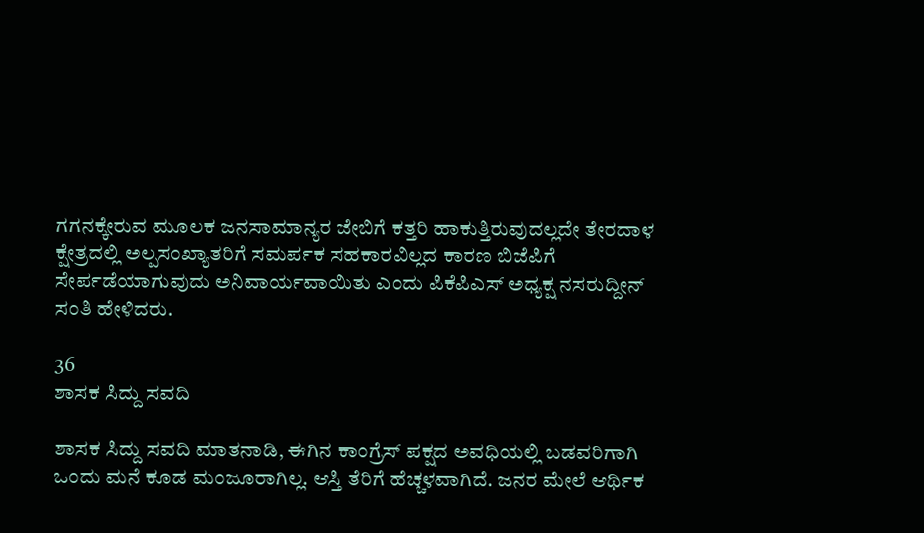ಗಗನಕ್ಕೇರುವ ಮೂಲಕ ಜನಸಾಮಾನ್ಯರ ಜೇಬಿಗೆ ಕತ್ತರಿ ಹಾಕುತ್ತಿರುವುದಲ್ಲದೇ ತೇರದಾಳ ಕ್ಷೇತ್ರದಲ್ಲಿ ಅಲ್ಪಸಂಖ್ಯಾತರಿಗೆ ಸಮರ್ಪಕ ಸಹಕಾರವಿಲ್ಲದ ಕಾರಣ ಬಿಜೆಪಿಗೆ ಸೇರ್ಪಡೆಯಾಗುವುದು ಅನಿವಾರ್ಯವಾಯಿತು ಎಂದು ಪಿಕೆಪಿಎಸ್ ಅಧ್ಯಕ್ಷ ನಸರುದ್ದೀನ್ ಸಂತಿ ಹೇಳಿದರು.

36
ಶಾಸಕ ಸಿದ್ದು ಸವದಿ

ಶಾಸಕ ಸಿದ್ದು ಸವದಿ ಮಾತನಾಡಿ, ಈಗಿನ ಕಾಂಗ್ರೆಸ್ ಪಕ್ಷದ ಅವಧಿಯಲ್ಲಿ ಬಡವರಿಗಾಗಿ ಒಂದು ಮನೆ ಕೂಡ ಮಂಜೂರಾಗಿಲ್ಲ. ಆಸ್ತಿ ತೆರಿಗೆ ಹೆಚ್ಚಳವಾಗಿದೆ. ಜನರ ಮೇಲೆ ಆರ್ಥಿಕ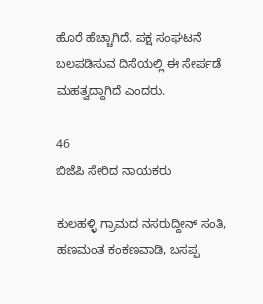ಹೊರೆ ಹೆಚ್ಚಾಗಿದೆ. ಪಕ್ಷ ಸಂಘಟನೆ ಬಲಪಡಿಸುವ ದಿಸೆಯಲ್ಲಿ ಈ ಸೇರ್ಪಡೆ ಮಹತ್ವದ್ದಾಗಿದೆ ಎಂದರು.

46
ಬಿಜೆಪಿ ಸೇರಿದ ನಾಯಕರು

ಕುಲಹಳ್ಳಿ ಗ್ರಾಮದ ನಸರುದ್ದೀನ್ ಸಂತಿ, ಹಣಮಂತ ಕಂಕಣವಾಡಿ, ಬಸಪ್ಪ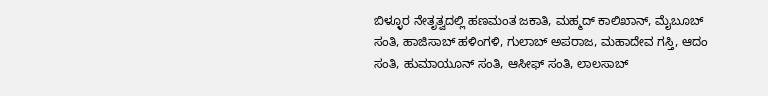ಬಿಳ್ಳೂರ ನೇತೃತ್ವದಲ್ಲಿ ಹಣಮಂತ ಜಕಾತಿ, ಮಹ್ಮದ್ ಕಾಲಿಖಾನ್, ಮೈಬೂಬ್‌ ಸಂತಿ, ಹಾಜಿಸಾಬ್‌ ಹಳಿಂಗಳಿ, ಗುಲಾಬ್‌ ಅಪರಾಜ, ಮಹಾದೇವ ಗಸ್ತಿ, ಆದಂ ಸಂತಿ, ಹುಮಾಯೂನ್ ಸಂತಿ, ಆಸೀಫ್ ಸಂತಿ, ಲಾಲಸಾಬ್‌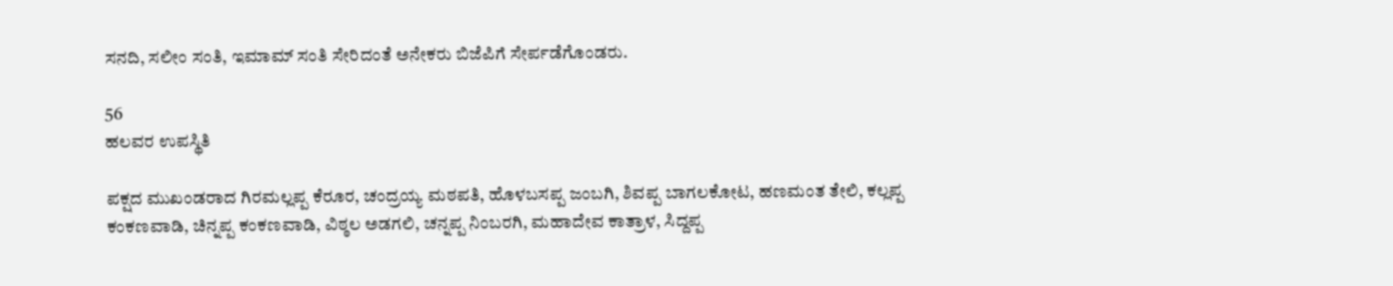ಸನದಿ, ಸಲೀಂ ಸಂತಿ, ಇಮಾಮ್‌ ಸಂತಿ ಸೇರಿದಂತೆ ಅನೇಕರು ಬಿಜೆಪಿಗೆ ಸೇರ್ಪಡೆಗೊಂಡರು.

56
ಹಲವರ ಉಪಸ್ಥಿತಿ

ಪಕ್ಷದ ಮುಖಂಡರಾದ ಗಿರಮಲ್ಲಪ್ಪ ಕೆರೂರ, ಚಂದ್ರಯ್ಯ ಮಠಪತಿ, ಹೊಳಬಸಪ್ಪ ಜಂಬಗಿ, ಶಿವಪ್ಪ ಬಾಗಲಕೋಟ, ಹಣಮಂತ ತೇಲಿ, ಕಲ್ಲಪ್ಪ ಕಂಕಣವಾಡಿ, ಚಿನ್ನಪ್ಪ ಕಂಕಣವಾಡಿ, ವಿಠ್ಠಲ ಅಡಗಲಿ, ಚನ್ನಪ್ಪ ನಿಂಬರಗಿ, ಮಹಾದೇವ ಕಾತ್ರಾಳ, ಸಿದ್ದಪ್ಪ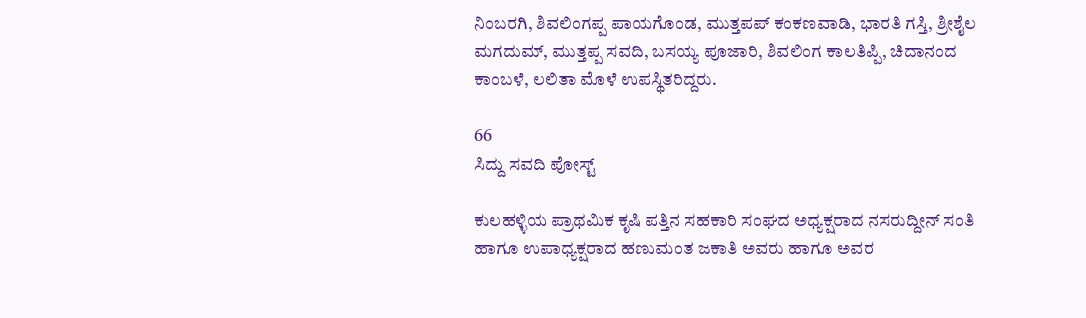ನಿಂಬರಗಿ, ಶಿವಲಿಂಗಪ್ಪ ಪಾಯಗೊಂಡ, ಮುತ್ತಪಪ್ ಕಂಕಣವಾಡಿ, ಭಾರತಿ ಗಸ್ತಿ, ಶ್ರೀಶೈಲ ಮಗದುಮ್, ಮುತ್ತಪ್ಪ ಸವದಿ, ಬಸಯ್ಯ ಪೂಜಾರಿ, ಶಿವಲಿಂಗ ಕಾಲತಿಪ್ಪಿ, ಚಿದಾನಂದ ಕಾಂಬಳೆ, ಲಲಿತಾ ಮೊಳೆ ಉಪಸ್ಥಿತರಿದ್ದರು.

66
ಸಿದ್ದು ಸವದಿ ಪೋಸ್ಟ್

ಕುಲಹಳ್ಳಿಯ ಪ್ರಾಥಮಿಕ ಕೃಷಿ ಪತ್ತಿನ ಸಹಕಾರಿ ಸಂಘದ ಅಧ್ಯಕ್ಷರಾದ ನಸರುದ್ದೀನ್ ಸಂತಿ ಹಾಗೂ ಉಪಾಧ್ಯಕ್ಷರಾದ ಹಣುಮಂತ ಜಕಾತಿ ಅವರು ಹಾಗೂ ಅವರ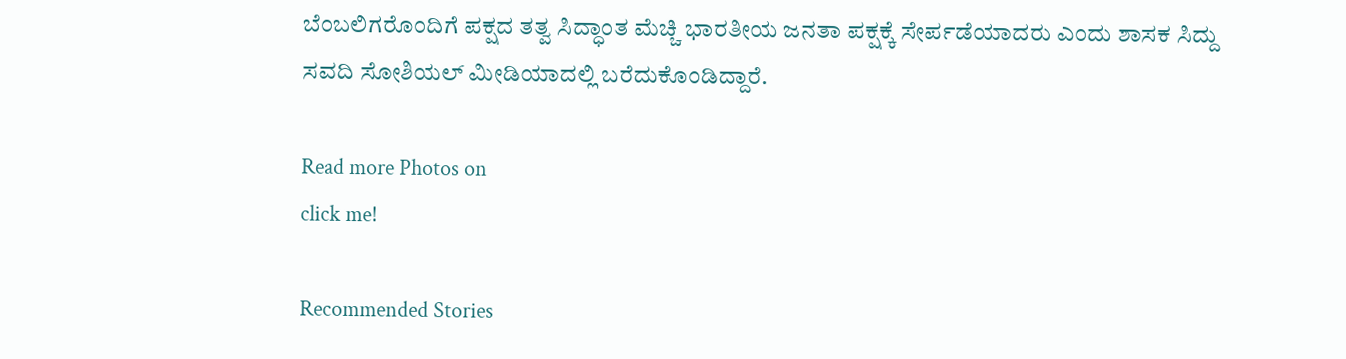ಬೆಂಬಲಿಗರೊಂದಿಗೆ ಪಕ್ಷದ ತತ್ವ ಸಿದ್ಧಾಂತ ಮೆಚ್ಚಿ ಭಾರತೀಯ ಜನತಾ ಪಕ್ಷಕ್ಕೆ ಸೇರ್ಪಡೆಯಾದರು ಎಂದು ಶಾಸಕ ಸಿದ್ದು ಸವದಿ ಸೋಶಿಯಲ್ ಮೀಡಿಯಾದಲ್ಲಿ ಬರೆದುಕೊಂಡಿದ್ದಾರೆ.

Read more Photos on
click me!

Recommended Stories